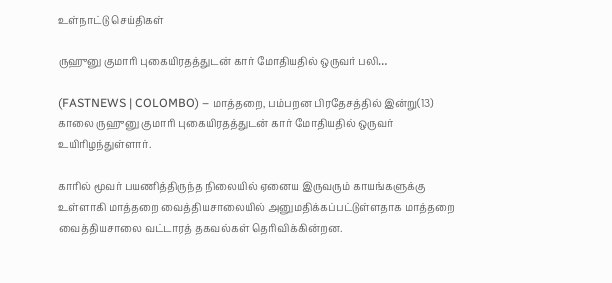உள்நாட்டு செய்திகள்

ருஹுனு குமாரி புகையிரதத்துடன் கார் மோதியதில் ஒருவர் பலி…

(FASTNEWS | COLOMBO) – மாத்தறை, பம்பறன பிரதேசத்தில் இன்று(13) காலை ருஹுனு குமாரி புகையிரதத்துடன் கார் மோதியதில் ஒருவர் உயிரிழந்துள்ளார்.

காரில் மூவர் பயணித்திருந்த நிலையில் ஏனைய இருவரும் காயங்களுக்கு உள்ளாகி மாத்தறை வைத்தியசாலையில் அனுமதிக்கப்பட்டுள்ளதாக மாத்தறை வைத்தியசாலை வட்டாரத் தகவல்கள் தெரிவிக்கின்றன.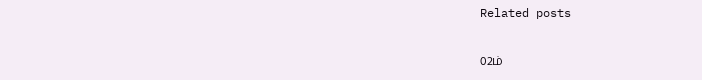Related posts

02ம்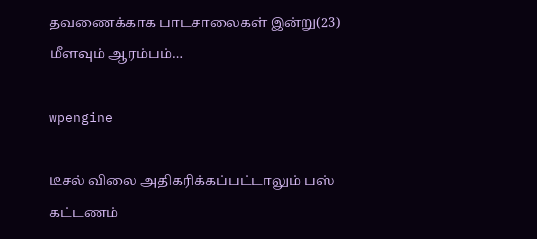தவணைக்காக பாடசாலைகள் இன்று(23) மீளவும் ஆரம்பம்…

wpengine

டீசல் விலை அதிகரிக்கப்பட்டாலும் பஸ் கட்டணம்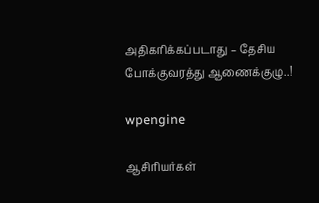அதிகரிக்கப்படாது – தேசிய போக்குவரத்து ஆணைக்குழு..!

wpengine

ஆசிரியர்கள்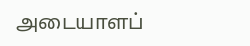அடையாளப்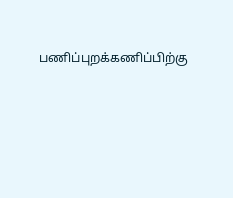பணிப்புறக்கணிப்பிற்கு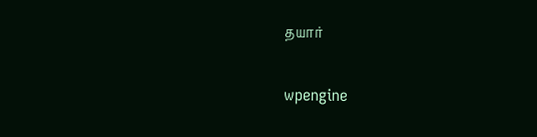தயார்

wpengine